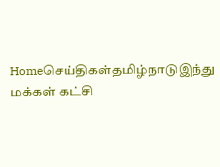Homeசெய்திகள்தமிழ்நாடுஇந்து மக்கள் கட்சி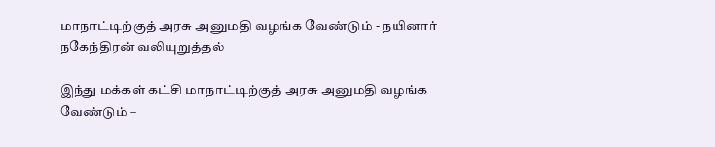மாநாட்டிற்குத் அரசு அனுமதி வழங்க வேண்டும் - நயினார் நகேந்திரன் வலியுறுத்தல்

இந்து மக்கள் கட்சி மாநாட்டிற்குத் அரசு அனுமதி வழங்க வேண்டும் –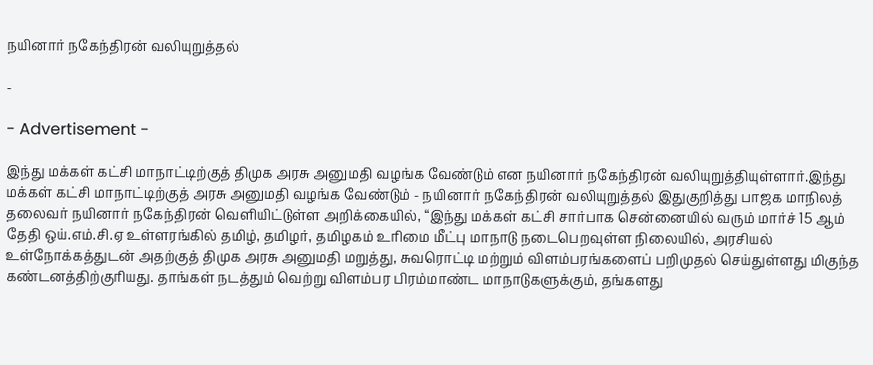நயினார் நகேந்திரன் வலியுறுத்தல்

-

- Advertisement -

இந்து மக்கள் கட்சி மாநாட்டிற்குத் திமுக அரசு அனுமதி வழங்க வேண்டும் என நயினார் நகேந்திரன் வலியுறுத்தியுள்ளார்.இந்து மக்கள் கட்சி மாநாட்டிற்குத் அரசு அனுமதி வழங்க வேண்டும் - நயினார் நகேந்திரன் வலியுறுத்தல் இதுகுறித்து பாஜக மாநிலத் தலைவர் நயினார் நகேந்திரன் வெளியிட்டுள்ள அறிக்கையில், “இந்து மக்கள் கட்சி சார்பாக சென்னையில் வரும் மார்ச் 15 ஆம் தேதி ஒய்.எம்.சி.ஏ உள்ளரங்கில் தமிழ், தமிழர், தமிழகம் உரிமை மீட்பு மாநாடு நடைபெறவுள்ள நிலையில், அரசியல் உள்நோக்கத்துடன் அதற்குத் திமுக அரசு அனுமதி மறுத்து, சுவரொட்டி மற்றும் விளம்பரங்களைப் பறிமுதல் செய்துள்ளது மிகுந்த கண்டனத்திற்குரியது. தாங்கள் நடத்தும் வெற்று விளம்பர பிரம்மாண்ட மாநாடுகளுக்கும், தங்களது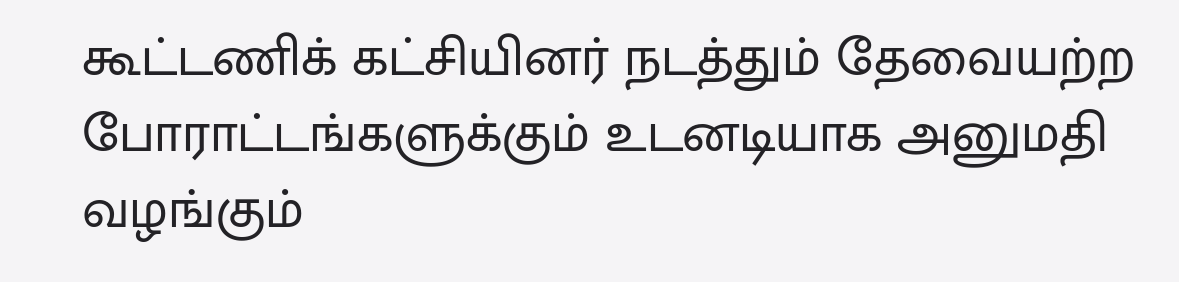கூட்டணிக் கட்சியினர் நடத்தும் தேவையற்ற போராட்டங்களுக்கும் உடனடியாக அனுமதி வழங்கும்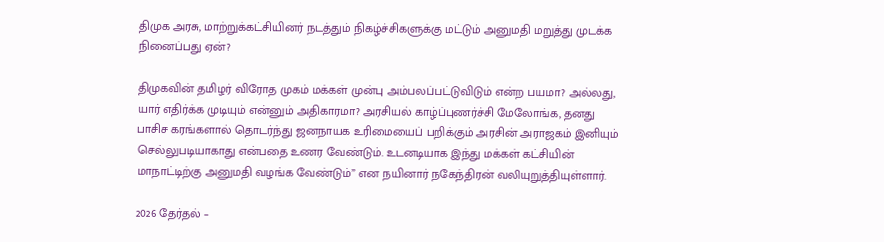திமுக அரசு, மாற்றுக்கட்சியினர் நடத்தும் நிகழ்ச்சிகளுக்கு மட்டும் அனுமதி மறுத்து முடக்க நினைப்பது ஏன்?

திமுகவின் தமிழர் விரோத முகம் மக்கள் முன்பு அம்பலப்பட்டுவிடும் என்ற பயமா? அல்லது, யார் எதிர்க்க முடியும் என்னும் அதிகாரமா? அரசியல் காழ்ப்புணர்ச்சி மேலோங்க, தனது பாசிச கரங்களால் தொடர்ந்து ஜனநாயக உரிமையைப் பறிக்கும் அரசின் அராஜகம் இனியும் செல்லுபடியாகாது என்பதை உணர வேண்டும். உடனடியாக இந்து மக்கள் கட்சியின் மாநாட்டிற்கு அனுமதி வழங்க வேண்டும்” என நயினார் நகேந்திரன் வலியுறுத்தியுள்ளார்.

2026 தேர்தல் –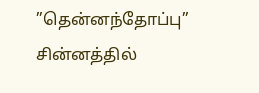”தென்னந்தோப்பு” சின்னத்தில்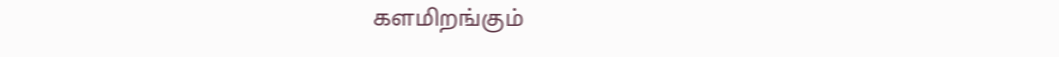களமிறங்கும்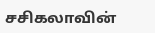சசிகலாவின்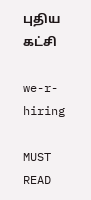புதிய கட்சி

we-r-hiring

MUST READ